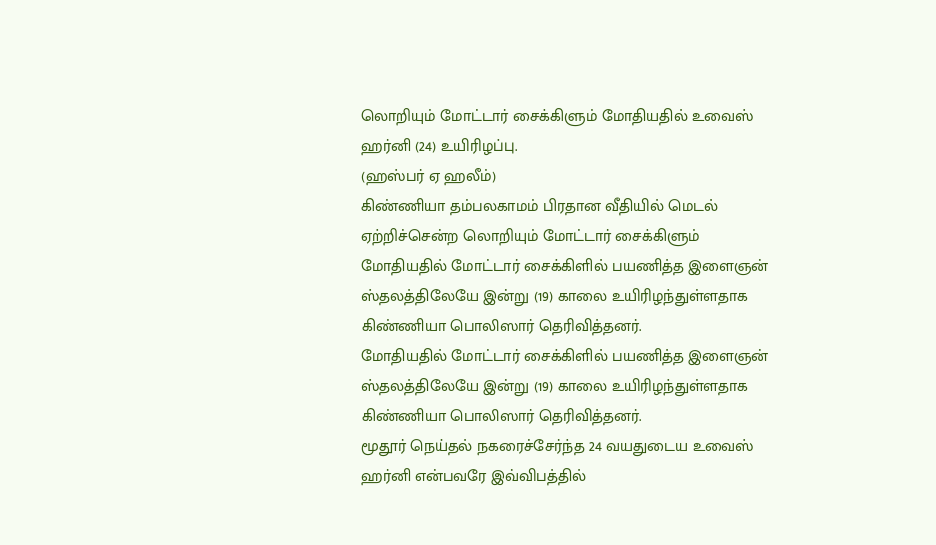லொறியும் மோட்டார் சைக்கிளும் மோதியதில் உவைஸ் ஹர்னி (24) உயிரிழப்பு.
(ஹஸ்பர் ஏ ஹலீம்)
கிண்ணியா தம்பலகாமம் பிரதான வீதியில் மெடல் ஏற்றிச்சென்ற லொறியும் மோட்டார் சைக்கிளும்
மோதியதில் மோட்டார் சைக்கிளில் பயணித்த இளைஞன் ஸ்தலத்திலேயே இன்று (19) காலை உயிரிழந்துள்ளதாக கிண்ணியா பொலிஸார் தெரிவித்தனர்.
மோதியதில் மோட்டார் சைக்கிளில் பயணித்த இளைஞன் ஸ்தலத்திலேயே இன்று (19) காலை உயிரிழந்துள்ளதாக கிண்ணியா பொலிஸார் தெரிவித்தனர்.
மூதூர் நெய்தல் நகரைச்சேர்ந்த 24 வயதுடைய உவைஸ் ஹர்னி என்பவரே இவ்விபத்தில்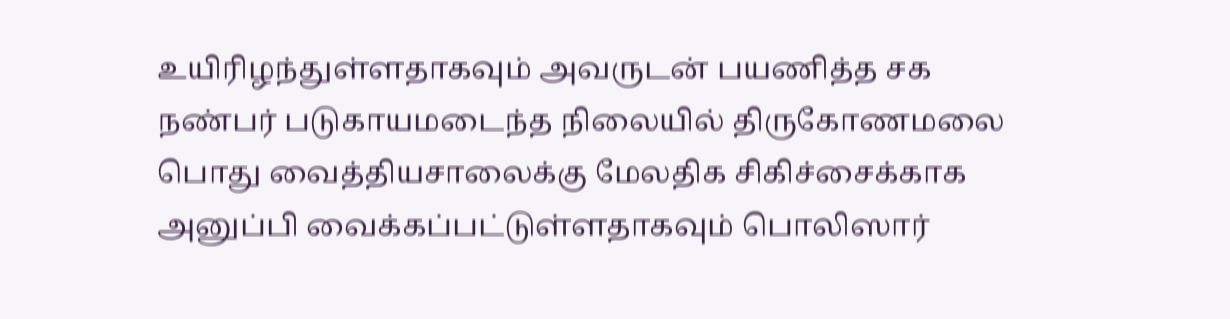உயிரிழந்துள்ளதாகவும் அவருடன் பயணித்த சக நண்பர் படுகாயமடைந்த நிலையில் திருகோணமலை பொது வைத்தியசாலைக்கு மேலதிக சிகிச்சைக்காக அனுப்பி வைக்கப்பட்டுள்ளதாகவும் பொலிஸார்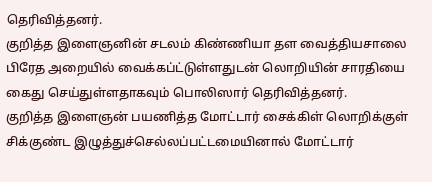தெரிவித்தனர்.
குறித்த இளைஞனின் சடலம் கிண்ணியா தள வைத்தியசாலை பிரேத அறையில் வைக்கப்ட்டுள்ளதுடன் லொறியின் சாரதியை கைது செய்துள்ளதாகவும் பொலிஸார் தெரிவித்தனர்.
குறித்த இளைஞன் பயணித்த மோட்டார் சைக்கிள் லொறிக்குள் சிக்குண்ட இழுத்துச்செல்லப்பட்டமையினால் மோட்டார்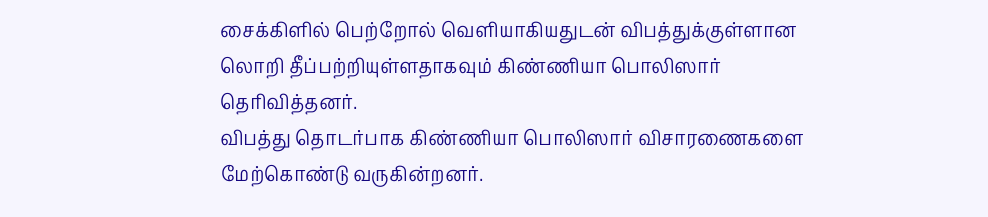சைக்கிளில் பெற்றோல் வௌியாகியதுடன் விபத்துக்குள்ளான லொறி தீப்பற்றியுள்ளதாகவும் கிண்ணியா பொலிஸார் தெரிவித்தனர்.
விபத்து தொடர்பாக கிண்ணியா பொலிஸார் விசாரணைகளை மேற்கொண்டு வருகின்றனர்.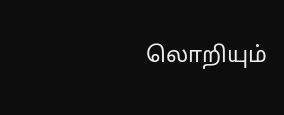லொறியும்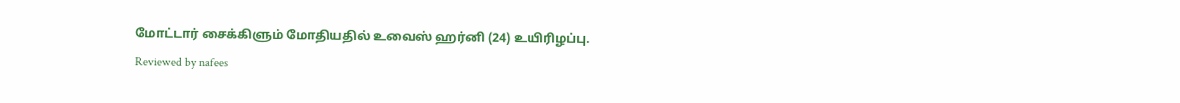மோட்டார் சைக்கிளும் மோதியதில் உவைஸ் ஹர்னி (24) உயிரிழப்பு.
Reviewed by nafees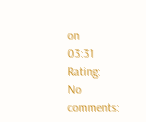on
03:31
Rating:
No comments: